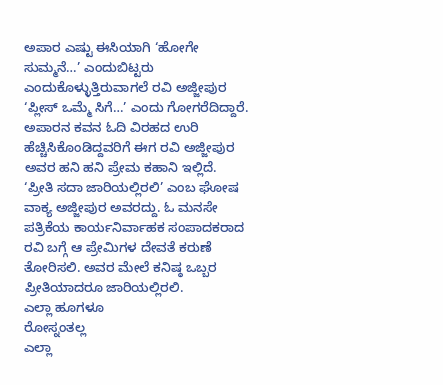ಅಪಾರ ಎಷ್ಟು ಈಸಿಯಾಗಿ ‘ಹೋಗೇ ಸುಮ್ಮನೆ…’ ಎಂದುಬಿಟ್ಟರು ಎಂದುಕೊಳ್ಳುತ್ತಿರುವಾಗಲೆ ರವಿ ಅಜ್ಜೀಪುರ ‘ಪ್ಲೀಸ್ ಒಮ್ಮೆ ಸಿಗೆ…’ ಎಂದು ಗೋಗರೆದಿದ್ದಾರೆ. ಅಪಾರನ ಕವನ ಓದಿ ವಿರಹದ ಉರಿ ಹೆಚ್ಚಿಸಿಕೊಂಡಿದ್ದವರಿಗೆ ಈಗ ರವಿ ಅಜ್ಜೀಪುರ ಅವರ ಹನಿ ಹನಿ ಪ್ರೇಮ ಕಹಾನಿ ಇಲ್ಲಿದೆ.
‘ಪ್ರೀತಿ ಸದಾ ಜಾರಿಯಲ್ಲಿರಲಿ’ ಎಂಬ ಘೋಷ ವಾಕ್ಯ ಅಜ್ಜೀಪುರ ಅವರದ್ದು. ಓ ಮನಸೇ ಪತ್ರಿಕೆಯ ಕಾರ್ಯನಿರ್ವಾಹಕ ಸಂಪಾದಕರಾದ ರವಿ ಬಗ್ಗೆ ಆ ಪ್ರೇಮಿಗಳ ದೇವತೆ ಕರುಣೆ ತೋರಿಸಲಿ. ಅವರ ಮೇಲೆ ಕನಿಷ್ಠ ಒಬ್ಬರ ಪ್ರೀತಿಯಾದರೂ ಜಾರಿಯಲ್ಲಿರಲಿ.
ಎಲ್ಲಾ ಹೂಗಳೂ
ರೋಸ್ನಂತಲ್ಲ
ಎಲ್ಲಾ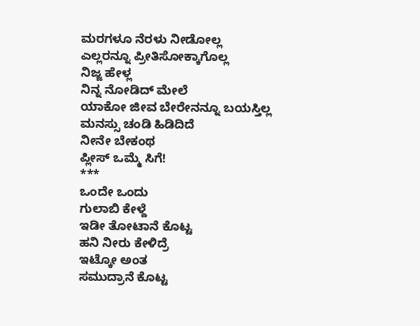ಮರಗಳೂ ನೆರಳು ನೀಡೋಲ್ಲ
ಎಲ್ಲರನ್ನೂ ಪ್ರೀತಿಸೋಕ್ಕಾಗೊಲ್ಲ
ನಿಜ್ಜ ಹೇಳ್ಲ
ನಿನ್ನ ನೋಡಿದ್ ಮೇಲೆ
ಯಾಕೋ ಜೀವ ಬೇರೇನನ್ನೂ ಬಯಸ್ತಿಲ್ಲ
ಮನಸ್ಸು ಚಂಡಿ ಹಿಡಿದಿದೆ
ನೀನೇ ಬೇಕಂಥ
ಪ್ಲೀಸ್ ಒಮ್ಮೆ ಸಿಗೆ!
***
ಒಂದೇ ಒಂದು
ಗುಲಾಬಿ ಕೇಳ್ದೆ
ಇಡೀ ತೋಟಾನೆ ಕೊಟ್ಟ
ಹನಿ ನೀರು ಕೇಳಿದ್ರೆ
ಇಟ್ಕೋ ಅಂತ
ಸಮುದ್ರಾನೆ ಕೊಟ್ಟ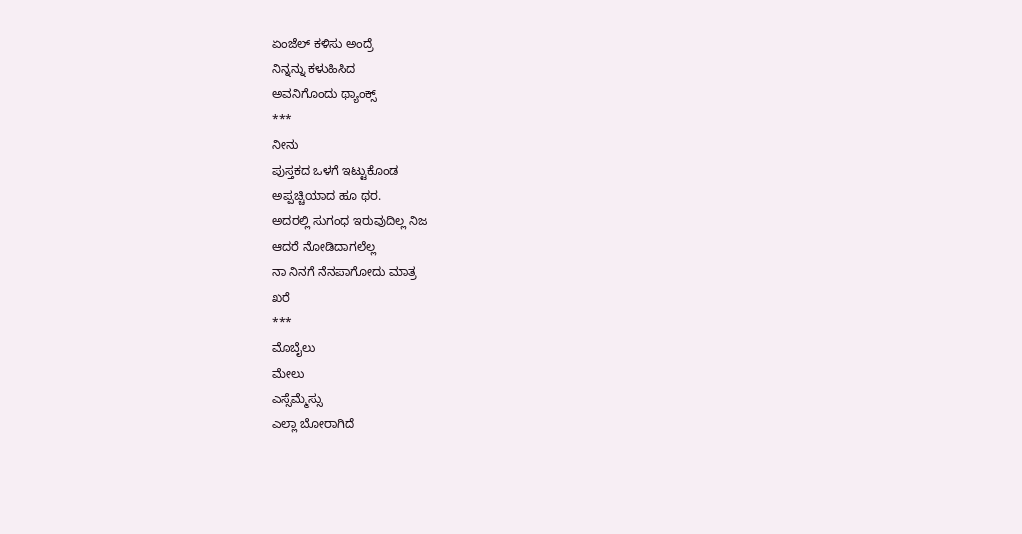ಏಂಜೆಲ್ ಕಳಿಸು ಅಂದ್ರೆ
ನಿನ್ನನ್ನು ಕಳುಹಿಸಿದ
ಅವನಿಗೊಂದು ಥ್ಯಾಂಕ್ಸ್
***
ನೀನು
ಪುಸ್ತಕದ ಒಳಗೆ ಇಟ್ಟುಕೊಂಡ
ಅಪ್ಪಚ್ಚಿಯಾದ ಹೂ ಥರ.
ಅದರಲ್ಲಿ ಸುಗಂಧ ಇರುವುದಿಲ್ಲ ನಿಜ
ಆದರೆ ನೋಡಿದಾಗಲೆಲ್ಲ
ನಾ ನಿನಗೆ ನೆನಪಾಗೋದು ಮಾತ್ರ
ಖರೆ
***
ಮೊಬೈಲು
ಮೇಲು
ಎಸ್ಸೆಮ್ಮೆಸ್ಸು
ಎಲ್ಲಾ ಬೋರಾಗಿದೆ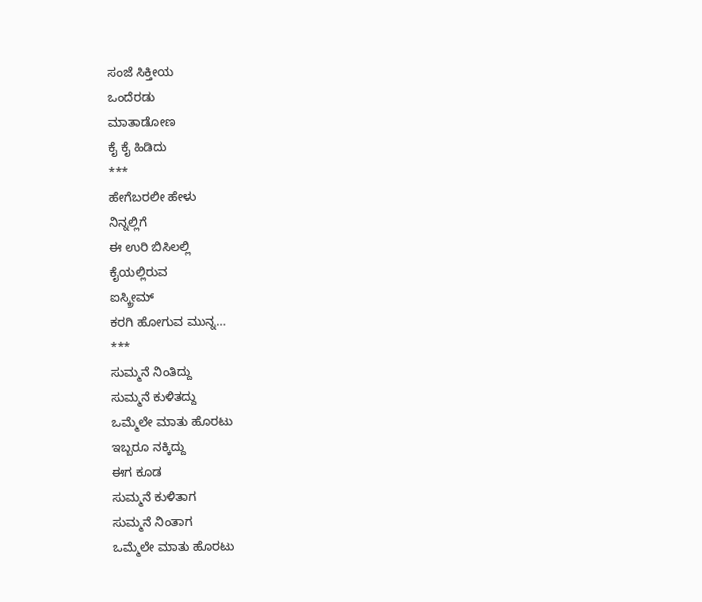ಸಂಜೆ ಸಿಕ್ತೀಯ
ಒಂದೆರಡು
ಮಾತಾಡೋಣ
ಕೈ ಕೈ ಹಿಡಿದು
***
ಹೇಗೆಬರಲೀ ಹೇಳು
ನಿನ್ನಲ್ಲಿಗೆ
ಈ ಉರಿ ಬಿಸಿಲಲ್ಲಿ
ಕೈಯಲ್ಲಿರುವ
ಐಸ್ಕ್ರೀಮ್
ಕರಗಿ ಹೋಗುವ ಮುನ್ನ…
***
ಸುಮ್ಮನೆ ನಿಂತಿದ್ದು
ಸುಮ್ಮನೆ ಕುಳಿತದ್ದು
ಒಮ್ಮೆಲೇ ಮಾತು ಹೊರಟು
ಇಬ್ಬರೂ ನಕ್ಕಿದ್ದು
ಈಗ ಕೂಡ
ಸುಮ್ಮನೆ ಕುಳಿತಾಗ
ಸುಮ್ಮನೆ ನಿಂತಾಗ
ಒಮ್ಮೆಲೇ ಮಾತು ಹೊರಟು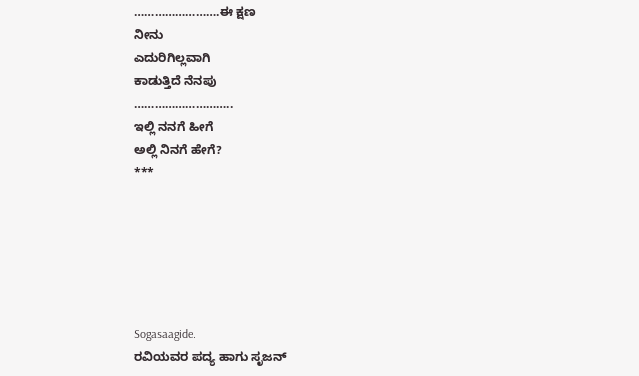…………………….ಈ ಕ್ಷಣ
ನೀನು
ಎದುರಿಗಿಲ್ಲವಾಗಿ
ಕಾಡುತ್ತಿದೆ ನೆನಪು
………………………..
ಇಲ್ಲಿ ನನಗೆ ಹೀಗೆ
ಅಲ್ಲಿ ನಿನಗೆ ಹೇಗೆ?
***






Sogasaagide.
ರವಿಯವರ ಪದ್ಯ ಹಾಗು ಸೃಜನ್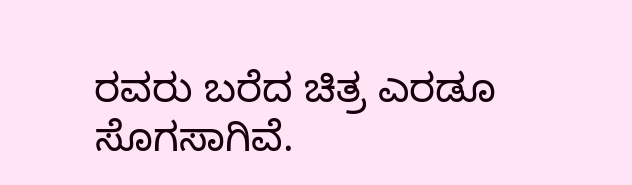ರವರು ಬರೆದ ಚಿತ್ರ ಎರಡೂ ಸೊಗಸಾಗಿವೆ.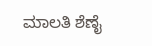ಮಾಲತಿ ಶೆಣೈ